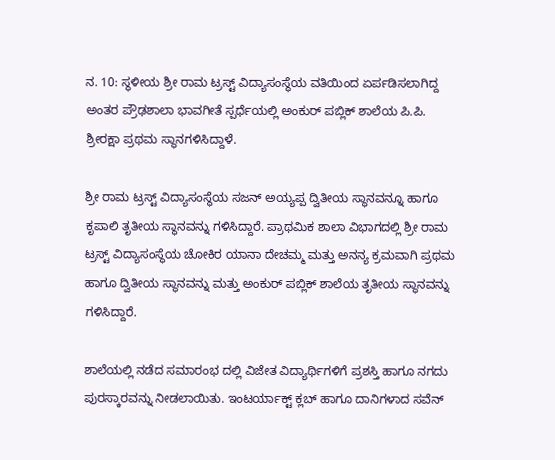ನ. 10: ಸ್ಥಳೀಯ ಶ್ರೀ ರಾಮ ಟ್ರಸ್ಟ್ ವಿದ್ಯಾಸಂಸ್ಥೆಯ ವತಿಯಿಂದ ಏರ್ಪಡಿಸಲಾಗಿದ್ದ ಅಂತರ ಪ್ರೌಢಶಾಲಾ ಭಾವಗೀತೆ ಸ್ಪರ್ಧೆಯಲ್ಲಿ ಅಂಕುರ್ ಪಬ್ಲಿಕ್ ಶಾಲೆಯ ಪಿ.ಪಿ. ಶ್ರೀರಕ್ಷಾ ಪ್ರಥಮ ಸ್ಥಾನಗಳಿಸಿದ್ದಾಳೆ.

ಶ್ರೀ ರಾಮ ಟ್ರಸ್ಟ್ ವಿದ್ಯಾಸಂಸ್ಥೆಯ ಸಜನ್ ಅಯ್ಯಪ್ಪ ದ್ವಿತೀಯ ಸ್ಥಾನವನ್ನೂ ಹಾಗೂ ಕೃಪಾಲಿ ತೃತೀಯ ಸ್ಥಾನವನ್ನು ಗಳಿಸಿದ್ದಾರೆ. ಪ್ರಾಥಮಿಕ ಶಾಲಾ ವಿಭಾಗದಲ್ಲಿ ಶ್ರೀ ರಾಮ ಟ್ರಸ್ಟ್ ವಿದ್ಯಾಸಂಸ್ಥೆಯ ಚೋಕಿರ ಯಾನಾ ದೇಚಮ್ಮ ಮತ್ತು ಅನನ್ಯ ಕ್ರಮವಾಗಿ ಪ್ರಥಮ ಹಾಗೂ ದ್ವಿತೀಯ ಸ್ಥಾನವನ್ನು ಮತ್ತು ಅಂಕುರ್ ಪಬ್ಲಿಕ್ ಶಾಲೆಯ ತೃತೀಯ ಸ್ಥಾನವನ್ನು ಗಳಿಸಿದ್ದಾರೆ.

ಶಾಲೆಯಲ್ಲಿ ನಡೆದ ಸಮಾರಂಭ ದಲ್ಲಿ ವಿಜೇತ ವಿದ್ಯಾರ್ಥಿಗಳಿಗೆ ಪ್ರಶಸ್ತಿ ಹಾಗೂ ನಗದು ಪುರಸ್ಕಾರವನ್ನು ನೀಡಲಾಯಿತು. ಇಂಟರ್ಯಾಕ್ಟ್ ಕ್ಲಬ್ ಹಾಗೂ ದಾನಿಗಳಾದ ಸವೆನ್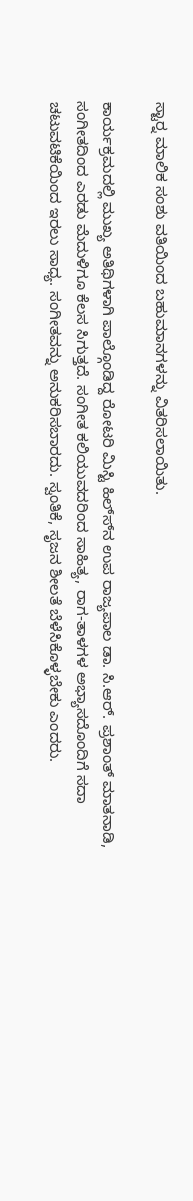ಸ್ಟಾರ್‍ನ ಮಾಲಿಕ ಸಂಶು ವತಿಯಿಂದ ಬಹುಮಾನಗಳನ್ನು ವಿತರಿಸಲಾಯಿತು.

ಕಾರ್ಯಕ್ರಮದಲ್ಲಿ ಮುಖ್ಯ ಅತಿಥಿಗಳಾಗಿ ಪಾಲ್ಗೊಂಡಿದ್ದ ರೋಟರಿ ಮಿಸ್ಟಿ ಹಿಲ್ಸ್‍ನ ಉಪ ರಾಜ್ಯಪಾಲ ಡಾ. ಸಿ.ಆರ್. ಪ್ರಶಾಂತ್ ಮಾತನಾಡಿ, ಸಂಗೀತದಿಂದ ಎರಡು ಮೆದುಳಿಗೂ ಕೆಲಸ ಸಿಗುತ್ತದೆ. ಸಂಗೀತ ಕಲಿಯುವದರಿಂದ ಸಾಹಿತ್ಯ, ರಾಗ-ತಾಳಗಳ ಅಭ್ಯಾಸದೊಂದಿಗೆ ಸದಾ ಚಟುವಟಿಕೆಯಿಂದ ಇರಲು ಸಾಧ್ಯ. ಸಂಗೀತವನ್ನು ಅನುಕರಿಸಬಾರದು. ಸ್ವಂತಿಕೆ, ಸೃಜನ ಶೀಲತೆ ಬೆಳೆಸಿಕೊಳ್ಳಬೇಕು ಎಂದರು.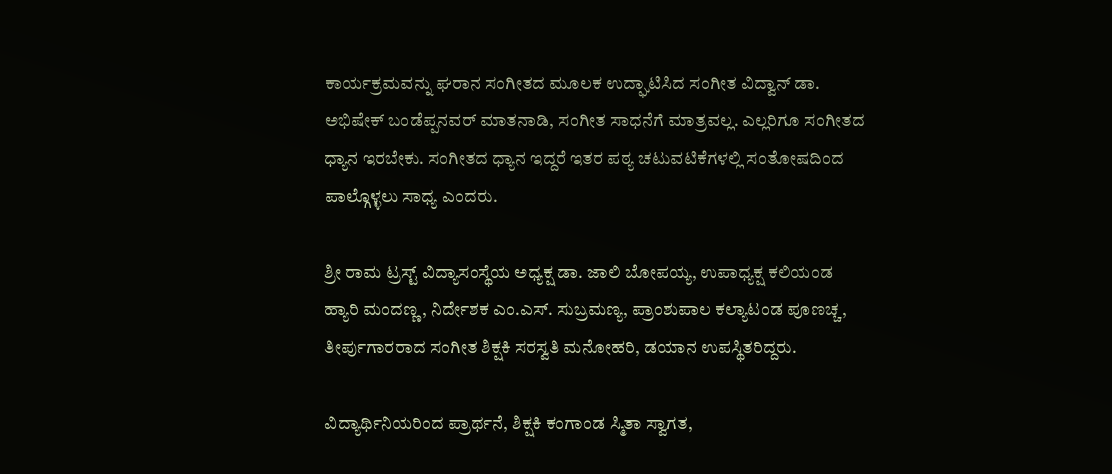ಕಾರ್ಯಕ್ರಮವನ್ನು ಘರಾನ ಸಂಗೀತದ ಮೂಲಕ ಉದ್ಘಾಟಿಸಿದ ಸಂಗೀತ ವಿದ್ವಾನ್ ಡಾ. ಅಭಿಷೇಕ್ ಬಂಡೆಪ್ಪನವರ್ ಮಾತನಾಡಿ, ಸಂಗೀತ ಸಾಧನೆಗೆ ಮಾತ್ರವಲ್ಲ. ಎಲ್ಲರಿಗೂ ಸಂಗೀತದ ಧ್ಯಾನ ಇರಬೇಕು. ಸಂಗೀತದ ಧ್ಯಾನ ಇದ್ದರೆ ಇತರ ಪಠ್ಯ ಚಟುವಟಿಕೆಗಳಲ್ಲಿ ಸಂತೋಷದಿಂದ ಪಾಲ್ಗೊಳ್ಳಲು ಸಾಧ್ಯ ಎಂದರು.

ಶ್ರೀ ರಾಮ ಟ್ರಸ್ಟ್ ವಿದ್ಯಾಸಂಸ್ಥೆಯ ಅಧ್ಯಕ್ಷ ಡಾ. ಜಾಲಿ ಬೋಪಯ್ಯ, ಉಪಾಧ್ಯಕ್ಷ ಕಲಿಯಂಡ ಹ್ಯಾರಿ ಮಂದಣ್ಣ, ನಿರ್ದೇಶಕ ಎಂ.ಎಸ್. ಸುಬ್ರಮಣ್ಯ, ಪ್ರಾಂಶುಪಾಲ ಕಲ್ಯಾಟಂಡ ಪೂಣಚ್ಚ, ತೀರ್ಪುಗಾರರಾದ ಸಂಗೀತ ಶಿಕ್ಷಕಿ ಸರಸ್ವತಿ ಮನೋಹರಿ, ಡಯಾನ ಉಪಸ್ಥಿತರಿದ್ದರು.

ವಿದ್ಯಾರ್ಥಿನಿಯರಿಂದ ಪ್ರಾರ್ಥನೆ, ಶಿಕ್ಷಕಿ ಕಂಗಾಂಡ ಸ್ಮಿತಾ ಸ್ವಾಗತ,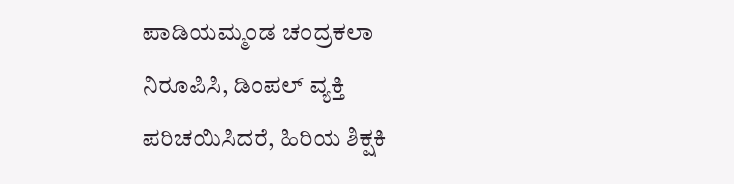ಪಾಡಿಯಮ್ಮಂಡ ಚಂದ್ರಕಲಾ ನಿರೂಪಿಸಿ, ಡಿಂಪಲ್ ವ್ಯಕ್ತಿ ಪರಿಚಯಿಸಿದರೆ, ಹಿರಿಯ ಶಿಕ್ಷಕಿ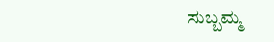ಸುಬ್ಬಮ್ಮ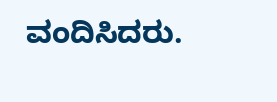ವಂದಿಸಿದರು.